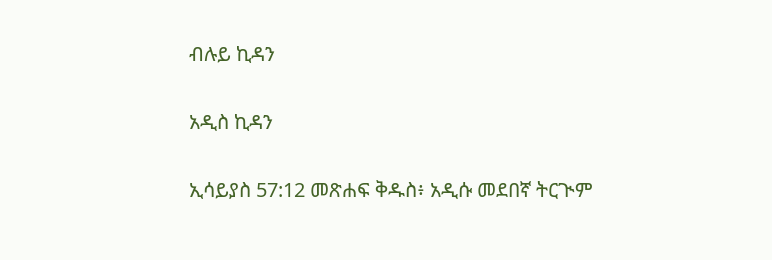ብሉይ ኪዳን

አዲስ ኪዳን

ኢሳይያስ 57:12 መጽሐፍ ቅዱስ፥ አዲሱ መደበኛ ትርጒም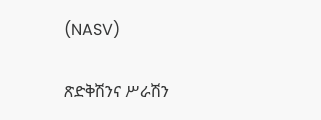(NASV)

ጽድቅሽንና ሥራሽን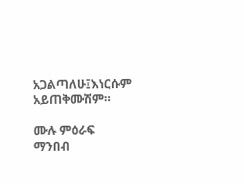አጋልጣለሁ፤እነርሱም አይጠቅሙሽም።

ሙሉ ምዕራፍ ማንበብ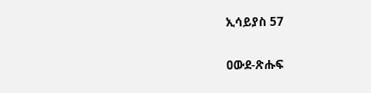ኢሳይያስ 57

ዐውደ-ጽሑፍ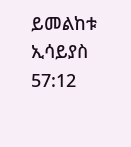ይመልከቱ ኢሳይያስ 57:12